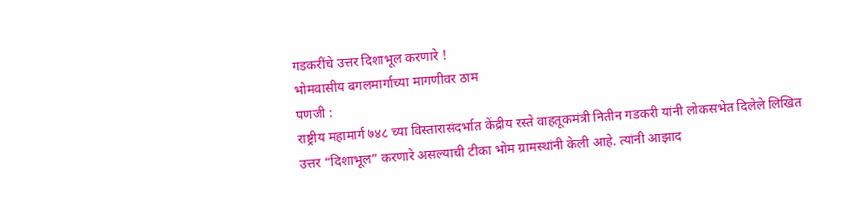गडकरींचे उत्तर दिशाभूल करणारे !
भोमवासीय बगलमार्गाच्या मागणीवर ठाम
पणजी :
राष्ट्रीय महामार्ग ७४८ च्या विस्तारासंदर्भात केंद्रीय रस्ते वाहतूकमंत्री नितीन गडकरी यांनी लोकसभेत दिलेले लिखित उत्तर “दिशाभूल” करणारे असल्याची टीका भोम ग्रामस्थांनी केली आहे. त्यांनी आझाद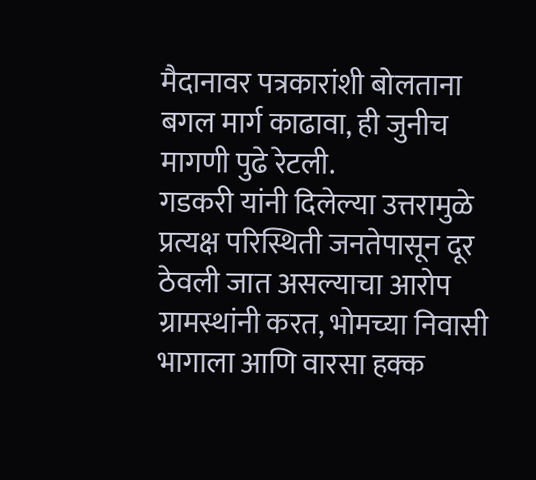मैदानावर पत्रकारांशी बोलताना बगल मार्ग काढावा, ही जुनीच मागणी पुढे रेटली.
गडकरी यांनी दिलेल्या उत्तरामुळे प्रत्यक्ष परिस्थिती जनतेपासून दूर ठेवली जात असल्याचा आरोप ग्रामस्थांनी करत, भोमच्या निवासी भागाला आणि वारसा हक्क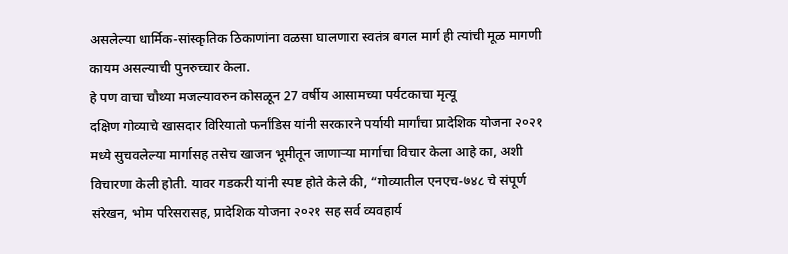असलेल्या धार्मिक-सांस्कृतिक ठिकाणांना वळसा घालणारा स्वतंत्र बगल मार्ग ही त्यांची मूळ मागणी कायम असल्याची पुनरुच्चार केला.
हे पण वाचा चौथ्या मजल्यावरुन कोसळून 27 वर्षीय आसामच्या पर्यटकाचा मृत्यू
दक्षिण गोव्याचे खासदार विरियातो फर्नांडिस यांनी सरकारने पर्यायी मार्गांचा प्रादेशिक योजना २०२१ मध्ये सुचवलेल्या मार्गासह तसेच खाजन भूमीतून जाणाऱ्या मार्गाचा विचार केला आहे का, अशी विचारणा केली होती. यावर गडकरी यांनी स्पष्ट होते केले की, “गोव्यातील एनएच-७४८ चे संपूर्ण संरेखन, भोम परिसरासह, प्रादेशिक योजना २०२१ सह सर्व व्यवहार्य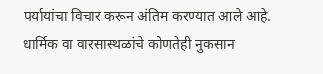पर्यायांचा विचार करून अंतिम करण्यात आले आहे.
धार्मिक वा वारसास्थळांचे कोणतेही नुकसान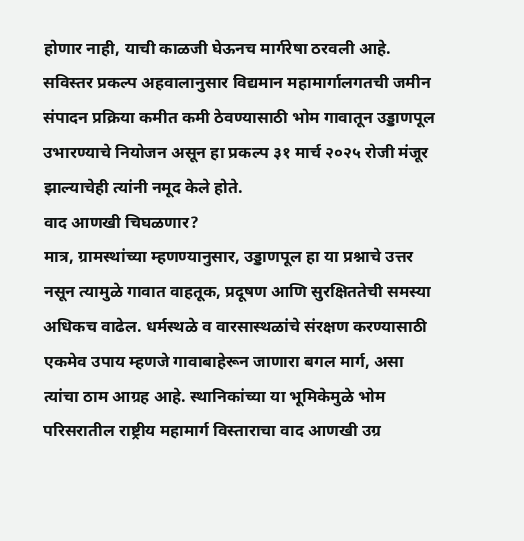होणार नाही, याची काळजी घेऊनच मार्गरेषा ठरवली आहे. सविस्तर प्रकल्प अहवालानुसार विद्यमान महामार्गालगतची जमीन संपादन प्रक्रिया कमीत कमी ठेवण्यासाठी भोम गावातून उड्डाणपूल उभारण्याचे नियोजन असून हा प्रकल्प ३१ मार्च २०२५ रोजी मंजूर झाल्याचेही त्यांनी नमूद केले होते.
वाद आणखी चिघळणार?
मात्र, ग्रामस्थांच्या म्हणण्यानुसार, उड्डाणपूल हा या प्रश्नाचे उत्तर नसून त्यामुळे गावात वाहतूक, प्रदूषण आणि सुरक्षिततेची समस्या अधिकच वाढेल. धर्मस्थळे व वारसास्थळांचे संरक्षण करण्यासाठी एकमेव उपाय म्हणजे गावाबाहेरून जाणारा बगल मार्ग, असा त्यांचा ठाम आग्रह आहे. स्थानिकांच्या या भूमिकेमुळे भोम परिसरातील राष्ट्रीय महामार्ग विस्ताराचा वाद आणखी उग्र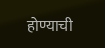होण्याची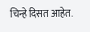चिन्हे दिसत आहेत.